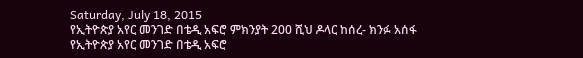Saturday, July 18, 2015
የኢትዮጵያ አየር መንገድ በቴዲ አፍሮ ምክንያት 200 ሺህ ዶላር ከሰረ- ክንፉ አሰፋ
የኢትዮጵያ አየር መንገድ በቴዲ አፍሮ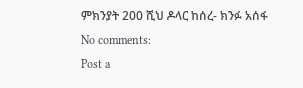ምክንያት 200 ሺህ ዶላር ከሰረ- ክንፉ አሰፋ
No comments:
Post a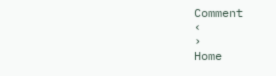Comment
‹
›
Home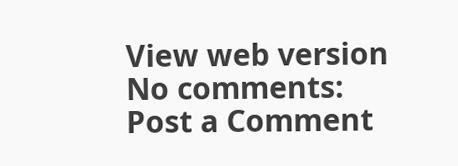View web version
No comments:
Post a Comment